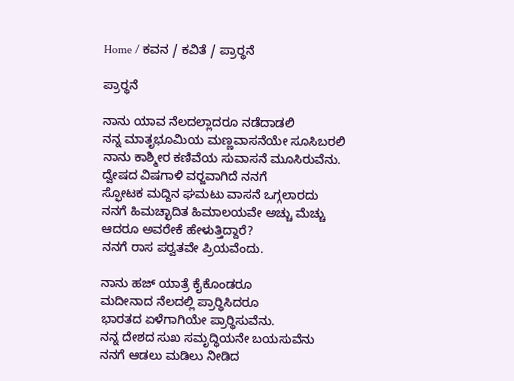Home / ಕವನ / ಕವಿತೆ / ಪ್ರಾರ್‍ಥನೆ

ಪ್ರಾರ್‍ಥನೆ

ನಾನು ಯಾವ ನೆಲದಲ್ಲಾದರೂ ನಡೆದಾಡಲಿ
ನನ್ನ ಮಾತೃಭೂಮಿಯ ಮಣ್ಣವಾಸನೆಯೇ ಸೂಸಿಬರಲಿ
ನಾನು ಕಾಶ್ಮೀರ ಕಣಿವೆಯ ಸುವಾಸನೆ ಮೂಸಿರುವೆನು.
ದ್ವೇಷದ ವಿಷಗಾಳಿ ವರ್‍ಜವಾಗಿದೆ ನನಗೆ
ಸ್ಫೋಟಕ ಮದ್ದಿನ ಘಮಟು ವಾಸನೆ ಒಗ್ಗಲಾರದು
ನನಗೆ ಹಿಮಚ್ಛಾದಿತ ಹಿಮಾಲಯವೇ ಅಚ್ಚು ಮೆಚ್ಚು
ಆದರೂ ಅವರೇಕೆ ಹೇಳುತ್ತಿದ್ದಾರೆ?
ನನಗೆ ರಾಸ ಪರ್‍ವತವೇ ಪ್ರಿಯವೆಂದು.

ನಾನು ಹಜ್ ಯಾತ್ರೆ ಕೈಕೊಂಡರೂ
ಮದೀನಾದ ನೆಲದಲ್ಲಿ ಪ್ರಾರ್‍ಥಿಸಿದರೂ
ಭಾರತದ ಏಳೆಗಾಗಿಯೇ ಪ್ರಾರ್‍ಥಿಸುವೆನು.
ನನ್ನ ದೇಶದ ಸುಖ ಸಮೃದ್ಧಿಯನೇ ಬಯಸುವೆನು
ನನಗೆ ಆಡಲು ಮಡಿಲು ನೀಡಿದ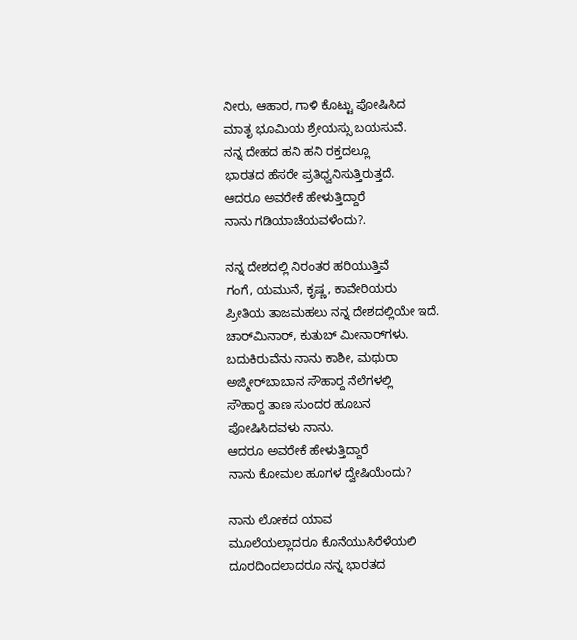ನೀರು, ಆಹಾರ, ಗಾಳಿ ಕೊಟ್ಟು ಪೋಷಿಸಿದ
ಮಾತೃ ಭೂಮಿಯ ಶ್ರೇಯಸ್ಸು ಬಯಸುವೆ.
ನನ್ನ ದೇಹದ ಹನಿ ಹನಿ ರಕ್ತದಲ್ಲೂ
ಭಾರತದ ಹೆಸರೇ ಪ್ರತಿಧ್ವನಿಸುತ್ತಿರುತ್ತದೆ.
ಆದರೂ ಅವರೇಕೆ ಹೇಳುತ್ತಿದ್ದಾರೆ
ನಾನು ಗಡಿಯಾಚೆಯವಳೆಂದು?.

ನನ್ನ ದೇಶದಲ್ಲಿ ನಿರಂತರ ಹರಿಯುತ್ತಿವೆ
ಗಂಗೆ, ಯಮುನೆ, ಕೃಷ್ಣ, ಕಾವೇರಿಯರು
ಪ್ರೀತಿಯ ತಾಜಮಹಲು ನನ್ನ ದೇಶದಲ್ಲಿಯೇ ಇದೆ.
ಚಾರ್‌ಮಿನಾರ್, ಕುತುಬ್‌ ಮೀನಾರ್‌ಗಳು.
ಬದುಕಿರುವೆನು ನಾನು ಕಾಶೀ, ಮಥುರಾ
ಅಜ್ಮೀರ್‌ಬಾಬಾನ ಸೌಹಾರ್‍ದ ನೆಲೆಗಳಲ್ಲಿ
ಸೌಹಾರ್‍ದ ತಾಣ ಸುಂದರ ಹೂಬನ
ಪೋಷಿಸಿದವಳು ನಾನು.
ಆದರೂ ಅವರೇಕೆ ಹೇಳುತ್ತಿದ್ದಾರೆ
ನಾನು ಕೋಮಲ ಹೂಗಳ ದ್ವೇಷಿಯೆಂದು?

ನಾನು ಲೋಕದ ಯಾವ
ಮೂಲೆಯಲ್ಲಾದರೂ ಕೊನೆಯುಸಿರೆಳೆಯಲಿ
ದೂರದಿಂದಲಾದರೂ ನನ್ನ ಭಾರತದ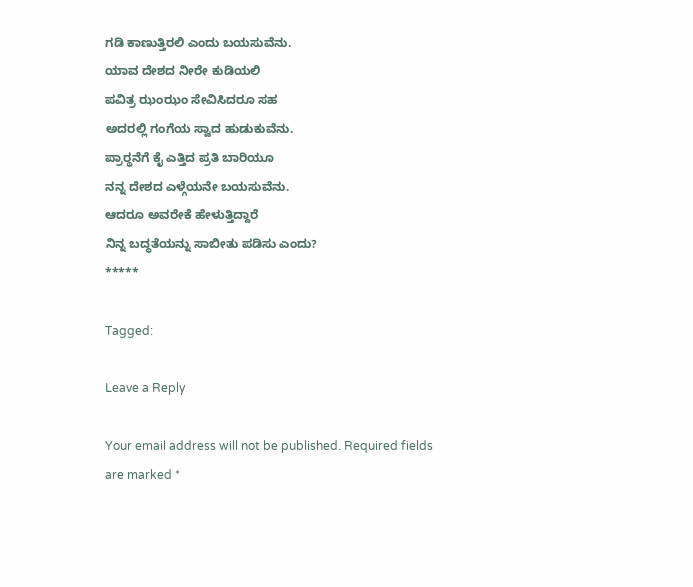ಗಡಿ ಕಾಣುತ್ತಿರಲಿ ಎಂದು ಬಯಸುವೆನು.
ಯಾವ ದೇಶದ ನೀರೇ ಕುಡಿಯಲಿ
ಪವಿತ್ರ ಝಂಝಂ ಸೇವಿಸಿದರೂ ಸಹ
ಅದರಲ್ಲಿ ಗಂಗೆಯ ಸ್ವಾದ ಹುಡುಕುವೆನು.
ಪ್ರಾರ್‍ಥನೆಗೆ ಕೈ ಎತ್ತಿದ ಪ್ರತಿ ಬಾರಿಯೂ
ನನ್ನ ದೇಶದ ಎಳ್ಗೆಯನೇ ಬಯಸುವೆನು.
ಆದರೂ ಅವರೇಕೆ ಹೇಳುತ್ತಿದ್ದಾರೆ
ನಿನ್ನ ಬದ್ಧತೆಯನ್ನು ಸಾಬೀತು ಪಡಿಸು ಎಂದು?
*****

Tagged:

Leave a Reply

Your email address will not be published. Required fields are marked *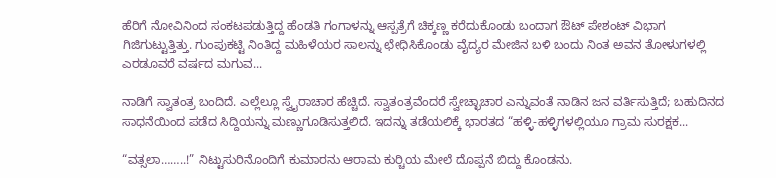ಹೆರಿಗೆ ನೋವಿನಿಂದ ಸಂಕಟಪಡುತ್ತಿದ್ದ ಹೆಂಡತಿ ಗಂಗಾಳನ್ನು ಆಸ್ಪತ್ರೆಗೆ ಚಿಕ್ಕಣ್ಣ ಕರೆದುಕೊಂಡು ಬಂದಾಗ ಔಟ್ ಪೇಶಂಟ್ ವಿಭಾಗ ಗಿಜಿಗುಟ್ಟುತ್ತಿತ್ತು. ಗುಂಪುಕಟ್ಟಿ ನಿಂತಿದ್ದ ಮಹಿಳೆಯರ ಸಾಲನ್ನು ಛೇಧಿಸಿಕೊಂಡು ವೈದ್ಯರ ಮೇಜಿನ ಬಳಿ ಬಂದು ನಿಂತ ಅವನ ತೋಳುಗಳಲ್ಲಿ ಎರಡೂವರೆ ವರ್ಷದ ಮಗುವ...

ನಾಡಿಗೆ ಸ್ವಾತಂತ್ರ ಬಂದಿದೆ. ಎಲ್ಲೆಲ್ಲೂ ಸ್ವೈರಾಚಾರ ಹೆಚ್ಚಿದೆ. ಸ್ವಾತಂತ್ರವೆಂದರೆ ಸ್ವೇಚ್ಛಾಚಾರ ಎನ್ನುವಂತೆ ನಾಡಿನ ಜನ ವರ್ತಿಸುತ್ತಿದೆ; ಬಹುದಿನದ ಸಾಧನೆಯಿಂದ ಪಡೆದ ಸಿದ್ದಿಯನ್ನು ಮಣ್ಣುಗೂಡಿಸುತ್ತಲಿದೆ. ಇದನ್ನು ತಡೆಯಲಿಕ್ಕೆ ಭಾರತದ “ಹಳ್ಳಿ-ಹಳ್ಳಿಗಳಲ್ಲಿಯೂ ಗ್ರಾಮ ಸುರಕ್ಷಕ...

“ವತ್ಸಲಾ……..!” ನಿಟ್ಟುಸುರಿನೊಂದಿಗೆ ಕುಮಾರನು ಆರಾಮ ಕುರ್‍ಚಿಯ ಮೇಲೆ ದೊಪ್ಪನೆ ಬಿದ್ದು ಕೊಂಡನು.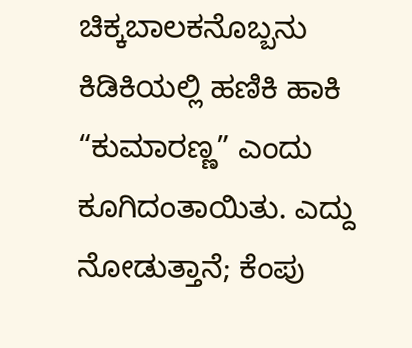ಚಿಕ್ಕಬಾಲಕನೊಬ್ಬನು ಕಿಡಿಕಿಯಲ್ಲಿ ಹಣಿಕಿ ಹಾಕಿ “ಕುಮಾರಣ್ಣ” ಎಂದು ಕೂಗಿದಂತಾಯಿತು. ಎದ್ದು ನೋಡುತ್ತಾನೆ; ಕೆಂಪು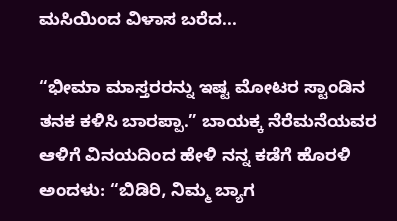ಮಸಿಯಿಂದ ವಿಳಾಸ ಬರೆದ...

“ಭೀಮಾ ಮಾಸ್ತರರನ್ನು ಇಷ್ಟ ಮೋಟರ ಸ್ಟಾಂಡಿನ ತನಕ ಕಳಿಸಿ ಬಾರಪ್ಪಾ.” ಬಾಯಕ್ಕ ನೆರೆಮನೆಯವರ ಆಳಿಗೆ ವಿನಯದಿಂದ ಹೇಳಿ ನನ್ನ ಕಡೆಗೆ ಹೊರಳಿ ಅಂದಳು: “ಬಿಡಿರಿ, ನಿಮ್ಮ ಬ್ಯಾಗ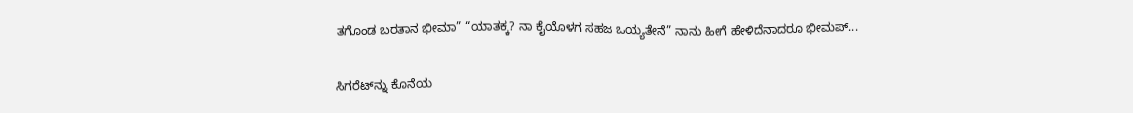ತಗೊಂಡ ಬರತಾನ ಭೀಮಾ” “ಯಾತಕ್ಕ? ನಾ ಕೈಯೊಳಗ ಸಹಜ ಒಯ್ಯತೇನೆ” ನಾನು ಹೀಗೆ ಹೇಳಿದೆನಾದರೂ ಭೀಮಪ್...

ಸಿಗರೆಟ್‌ನ್ನು ಕೊನೆಯ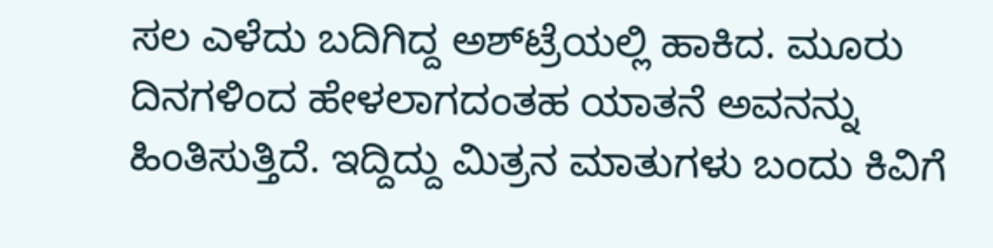ಸಲ ಎಳೆದು ಬದಿಗಿದ್ದ ಅಶ್‌ಟ್ರೆಯಲ್ಲಿ ಹಾಕಿದ. ಮೂರು ದಿನಗಳಿಂದ ಹೇಳಲಾಗದಂತಹ ಯಾತನೆ ಅವನನ್ನು ಹಿಂತಿಸುತ್ತಿದೆ. ಇದ್ದಿದ್ದು ಮಿತ್ರನ ಮಾತುಗಳು ಬಂದು ಕಿವಿಗೆ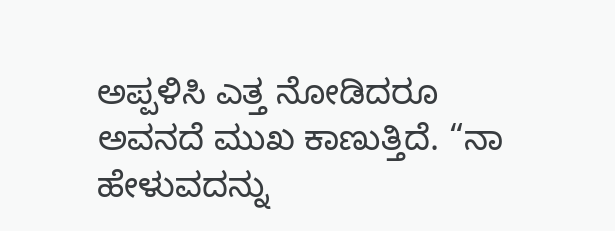ಅಪ್ಪಳಿಸಿ ಎತ್ತ ನೋಡಿದರೂ ಅವನದೆ ಮುಖ ಕಾಣುತ್ತಿದೆ. “ನಾ ಹೇಳುವದನ್ನು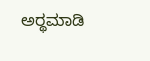ಅರ್‍ಥಮಾಡಿ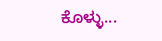ಕೊಳ್ಳು...